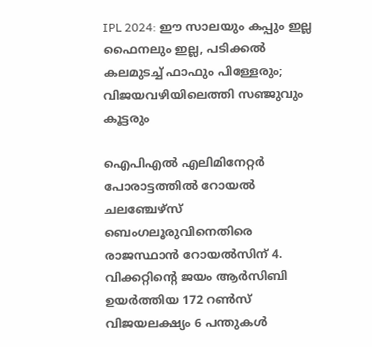IPL 2024: ഈ സാലയും കപ്പും ഇല്ല ഫൈനലും ഇല്ല, പടിക്കൽ കലമുടച്ച് ഫാഫും പിള്ളേരും; വിജയവഴിയിലെത്തി സഞ്ജുവും കൂട്ടരും

ഐപിഎൽ എലിമിനേറ്റർ പോരാട്ടത്തിൽ റോയൽ ചലഞ്ചേഴ്സ് ബെംഗലൂരുവിനെതിരെ രാജസ്ഥാൻ റോയൽസിന് 4. വിക്കറ്റിന്റെ ജയം ആർസിബി ഉയർത്തിയ 172 റൺസ് വിജയലക്ഷ്യം 6 പന്തുകൾ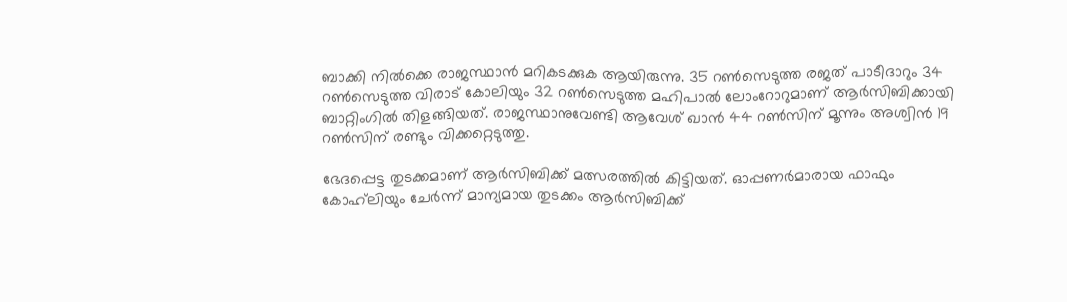ബാക്കി നിൽക്കെ രാജസ്ഥാൻ മറികടക്കുക ആയിരുന്നു. 35 റൺസെടുത്ത രജത് പാടീദാറും 34 റൺസെടുത്ത വിരാട് കോലിയും 32 റൺസെടുത്ത മഹിപാൽ ലോംറോറുമാണ് ആർസിബിക്കായി ബാറ്റിംഗിൽ തിളങ്ങിയത്. രാജസ്ഥാനുവേണ്ടി ആവേശ് ഖാൻ 44 റൺസിന് മൂന്നും അശ്വിൻ 19 റൺസിന് രണ്ടും വിക്കറ്റെടുത്തു.

ഭേദപ്പെട്ട തുടക്കമാണ് ആർസിബിക്ക് മത്സരത്തിൽ കിട്ടിയത്. ഓപ്പണർമാരായ ഫാഫും കോഹ്‌ലിയും ചേർന്ന് മാന്യമായ തുടക്കം ആർസിബിക്ക്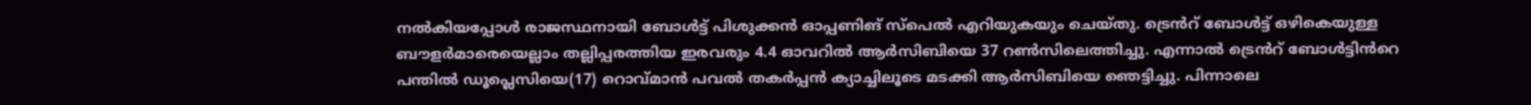നൽകിയപ്പോൾ രാജസ്ഥനായി ബോൾട്ട് പിശുക്കൻ ഓപ്പണിങ് സ്പെൽ എറിയുകയും ചെയ്തു. ട്രെൻറ് ബോൾട്ട് ഒഴികെയുള്ള ബൗളർമാരെയെല്ലാം തല്ലിപ്പരത്തിയ ഇരവരും 4.4 ഓവറിൽ ആർസിബിയെ 37 റൺസിലെത്തിച്ചു. എന്നാൽ ട്രെൻറ് ബോൾട്ടിൻറെ പന്തിൽ ഡൂപ്ലെസിയെ(17) റൊവ്മാൻ പവൽ തകർപ്പൻ ക്യാച്ചിലൂടെ മടക്കി ആർസിബിയെ ഞെട്ടിച്ചു. പിന്നാലെ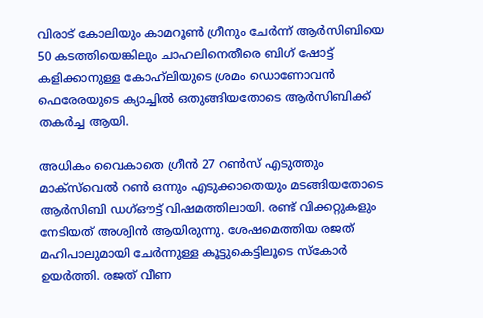വിരാട് കോലിയും കാമറൂൺ ഗ്രീനും ചേർന്ന് ആർസിബിയെ 50 കടത്തിയെങ്കിലും ചാഹലിനെതീരെ ബിഗ് ഷോട്ട് കളിക്കാനുള്ള കോഹ്‌ലിയുടെ ശ്രമം ഡൊണോവൻ ഫെരേരയുടെ ക്യാച്ചിൽ ഒതുങ്ങിയതോടെ ആർസിബിക്ക് തകർച്ച ആയി.

അധികം വൈകാതെ ഗ്രീൻ 27 റൺസ് എടുത്തും മാക്‌സ്‌വെൽ റൺ ഒന്നും എടുക്കാതെയും മടങ്ങിയതോടെ ആർസിബി ഡഗ്ഔട്ട് വിഷമത്തിലായി. രണ്ട് വിക്കറ്റുകളും നേടിയത് അശ്വിൻ ആയിരുന്നു. ശേഷമെത്തിയ രജത് മഹിപാലുമായി ചേർന്നുള്ള കൂട്ടുകെട്ടിലൂടെ സ്കോർ ഉയർത്തി. രജത് വീണ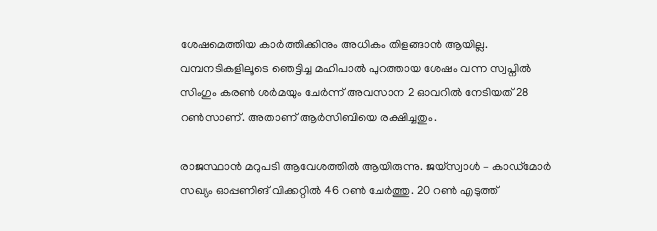ശേഷമെത്തിയ കാർത്തിക്കിനും അധികം തിളങ്ങാൻ ആയില്ല. വമ്പനടികളിലൂടെ ഞെട്ടിച്ച മഹിപാൽ പുറത്തായ ശേഷം വന്ന സ്വപ്നിൽ സിംഗും കരൺ ശർമയും ചേർന്ന് അവസാന 2 ഓവറിൽ നേടിയത് 28 റൺസാണ്. അതാണ് ആർസിബിയെ രക്ഷിച്ചതും.

രാജസ്ഥാൻ മറുപടി ആവേശത്തിൽ ആയിരുന്നു. ജയ്‌സ്വാൾ – കാഡ്മോർ സഖ്യം ഓപ്പണിങ് വിക്കറ്റിൽ 46 റൺ ചേർത്തു. 20 റൺ എടുത്ത്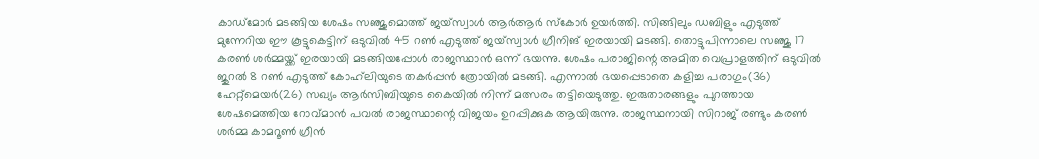കാഡ്മോർ മടങ്ങിയ ശേഷം സഞ്ജുമൊത്ത് ജയ്‌സ്വാൾ ആർആർ സ്കോർ ഉയർത്തി. സിങ്ങിലും ഡബിളും എടുത്ത് മുന്നേറിയ ഈ കൂട്ടുകെട്ടിന് ഒടുവിൽ 45 റൺ എടുത്ത് ജയ്‌സ്വാൾ ഗ്രീനിങ് ഇരയായി മടങ്ങി. തൊട്ടുപിന്നാലെ സഞ്ജു 17 കരൺ ശർമ്മയ്ക്ക് ഇരയായി മടങ്ങിയപ്പോൾ രാജസ്ഥാൻ ഒന്ന് ഭയന്നു. ശേഷം പരാജിന്റെ അമിത വെപ്രാളത്തിന് ഒടുവിൽ ജുറൽ 8 റൺ എടുത്ത് കോഹ്‌ലിയുടെ തകർപ്പൻ ത്രോയിൽ മടങ്ങി. എന്നാൽ ഭയപ്പെടാതെ കളിച്ച പരാഗും(36) ഹേറ്റ്മെയർ(26) സഖ്യം ആർസിബിയുടെ കൈയിൽ നിന്ന് മത്സരം തട്ടിയെടുത്തു. ഇരുതാരങ്ങളും പുറത്തായ ശേഷമെത്തിയ റോവ്മാൻ പവൽ രാജസ്ഥാന്റെ വിജയം ഉറപ്പിക്കുക ആയിരുന്നു. രാജസ്ഥനായി സിറാജ് രണ്ടും കരൺ ശർമ്മ കാമറൂൺ ഗ്രീൻ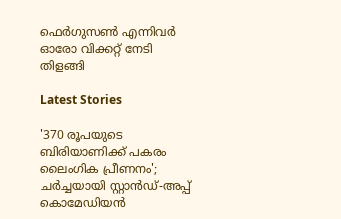ഫെർഗുസൺ എന്നിവർ ഓരോ വിക്കറ്റ് നേടി തിളങ്ങി

Latest Stories

'370 രൂപയുടെ ബിരിയാണിക്ക് പകരം ലൈംഗിക പ്രീണനം'; ചർച്ചയായി സ്റ്റാൻഡ്-അപ്പ് കൊമേഡിയൻ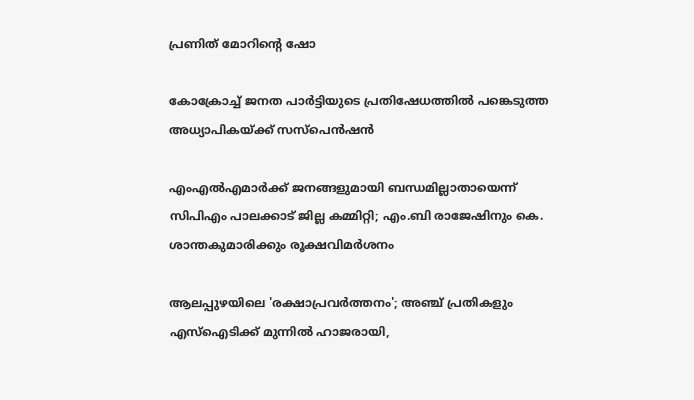പ്രണിത് മോറിന്റെ ഷോ

കോക്രോച്ച് ജനത പാർട്ടിയുടെ പ്രതിഷേധത്തിൽ പങ്കെടുത്ത അധ്യാപികയ്ക്ക് സസ്പെൻഷൻ

എംഎൽഎമാർക്ക് ജനങ്ങളുമായി ബന്ധമില്ലാതായെന്ന് സിപിഎം പാലക്കാട് ജില്ല കമ്മിറ്റി; എം.ബി രാജേഷിനും കെ. ശാന്തകുമാരിക്കും രൂക്ഷവിമർശനം

ആലപ്പുഴയിലെ 'രക്ഷാപ്രവർത്തനം'; അഞ്ച് പ്രതികളും എസ്ഐടിക്ക് മുന്നിൽ ഹാജരായി,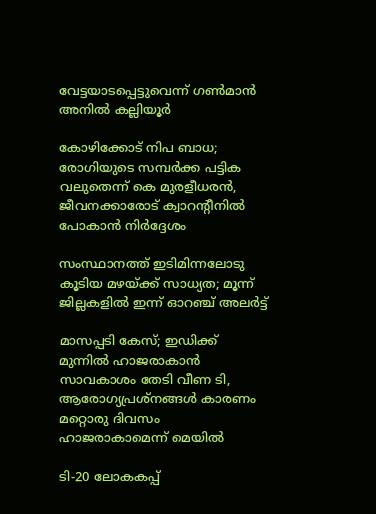വേട്ടയാടപ്പെട്ടുവെന്ന് ഗൺമാൻ അനിൽ കല്ലിയൂർ

കോഴിക്കോട് നിപ ബാധ; രോഗിയുടെ സമ്പർക്ക പട്ടിക വലുതെന്ന് കെ മുരളീധരൻ, ജീവനക്കാരോട് ക്വാറന്റീനിൽ പോകാൻ നിർദ്ദേശം

സംസ്ഥാനത്ത് ഇടിമിന്നലോടു കൂടിയ മഴയ്ക്ക് സാധ്യത; മൂന്ന് ജില്ലകളിൽ ഇന്ന് ഓറഞ്ച് അലർട്ട്

മാസപ്പടി കേസ്; ഇഡിക്ക് മുന്നിൽ ഹാജരാകാൻ സാവകാശം തേടി വീണ ടി, ആരോഗ്യപ്രശ്നങ്ങൾ കാരണം മറ്റൊരു ദിവസം ഹാജരാകാമെന്ന് മെയില്‍

ടി-20 ലോകകപ്പ്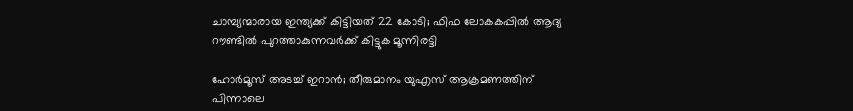ചാമ്പ്യന്മാരായ ഇന്ത്യക്ക് കിട്ടിയത് 22 കോടി; ഫിഫ ലോകകപ്പില്‍ ആദ്യ റൗണ്ടിൽ പുറത്താകുന്നവര്‍ക്ക് കിട്ടുക മൂന്നിരട്ടി

ഹോര്‍മൂസ് അടച്ച് ഇറാൻ; തീരുമാനം യുഎസ് ആക്രമണത്തിന് പിന്നാലെ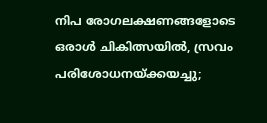നിപ രോഗലക്ഷണങ്ങളോടെ ഒരാള്‍ ചികിത്സയില്‍, സ്രവം പരിശോധനയ്ക്കയച്ചു;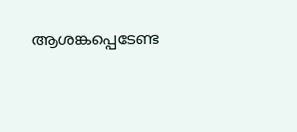ആശങ്കപ്പെടേണ്ട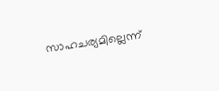സാഹചര്യമില്ലെന്ന്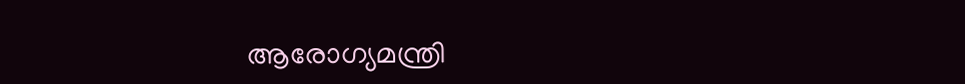ആരോഗ്യമന്ത്രി